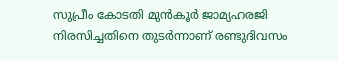സുപ്രീം കോടതി മുൻകൂർ ജാമ്യഹരജി നിരസിച്ചതിനെ തുടർന്നാണ് രണ്ടുദിവസം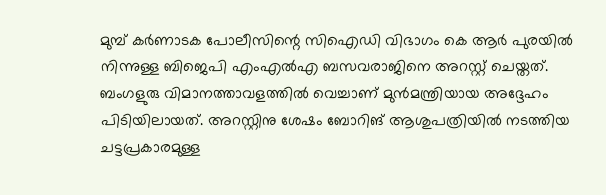മുമ്പ് കർണാടക പോലീസിന്റെ സിഐഡി വിഭാഗം കെ ആർ പുരയിൽ നിന്നുള്ള ബിജെപി എംഎൽഎ ബസവരാജിനെ അറസ്റ്റ് ചെയ്തത്. ബംഗളുരു വിമാനത്താവളത്തിൽ വെച്ചാണ് മുൻമന്ത്രിയായ അദ്ദേഹം പിടിയിലായത്. അറസ്റ്റിനു ശേഷം ബോറിങ് ആശുപത്രിയിൽ നടത്തിയ ചട്ടപ്രകാരമുള്ള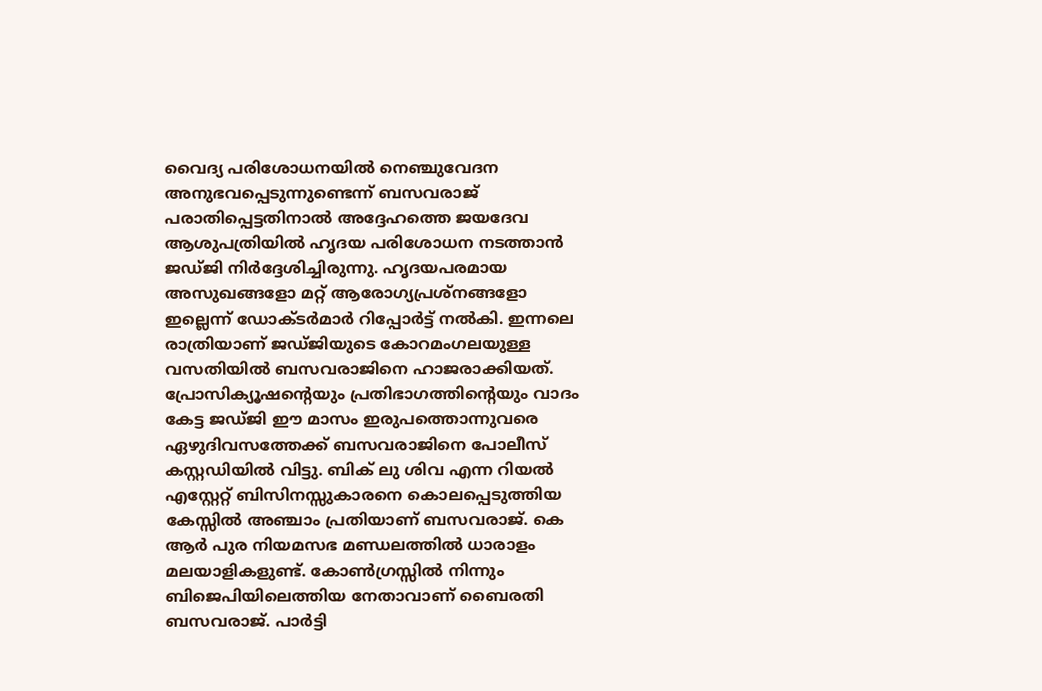വൈദ്യ പരിശോധനയിൽ നെഞ്ചുവേദന അനുഭവപ്പെടുന്നുണ്ടെന്ന് ബസവരാജ് പരാതിപ്പെട്ടതിനാൽ അദ്ദേഹത്തെ ജയദേവ ആശുപത്രിയിൽ ഹൃദയ പരിശോധന നടത്താൻ ജഡ്ജി നിർദ്ദേശിച്ചിരുന്നു. ഹൃദയപരമായ അസുഖങ്ങളോ മറ്റ് ആരോഗ്യപ്രശ്നങ്ങളോ ഇല്ലെന്ന് ഡോക്ടർമാർ റിപ്പോർട്ട് നൽകി. ഇന്നലെ രാത്രിയാണ് ജഡ്ജിയുടെ കോറമംഗലയുള്ള വസതിയിൽ ബസവരാജിനെ ഹാജരാക്കിയത്. പ്രോസിക്യൂഷന്റെയും പ്രതിഭാഗത്തിന്റെയും വാദം കേട്ട ജഡ്ജി ഈ മാസം ഇരുപത്തൊന്നുവരെ ഏഴുദിവസത്തേക്ക് ബസവരാജിനെ പോലീസ് കസ്റ്റഡിയിൽ വിട്ടു. ബിക് ലു ശിവ എന്ന റിയൽ എസ്റ്റേറ്റ് ബിസിനസ്സുകാരനെ കൊലപ്പെടുത്തിയ കേസ്സിൽ അഞ്ചാം പ്രതിയാണ് ബസവരാജ്. കെ ആർ പുര നിയമസഭ മണ്ഡലത്തിൽ ധാരാളം മലയാളികളുണ്ട്. കോൺഗ്രസ്സിൽ നിന്നും ബിജെപിയിലെത്തിയ നേതാവാണ് ബൈരതി ബസവരാജ്. പാർട്ടി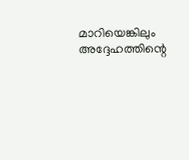മാറിയെങ്കിലും അദ്ദേഹത്തിന്റെ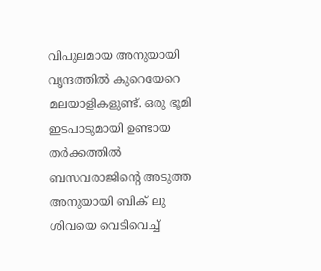വിപുലമായ അനുയായി വൃന്ദത്തിൽ കുറെയേറെ മലയാളികളുണ്ട്. ഒരു ഭൂമി ഇടപാടുമായി ഉണ്ടായ തർക്കത്തിൽ ബസവരാജിന്റെ അടുത്ത അനുയായി ബിക് ലു ശിവയെ വെടിവെച്ച്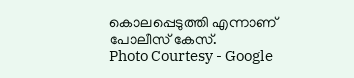കൊലപ്പെടുത്തി എന്നാണ് പോലീസ് കേസ്.
Photo Courtesy - Google